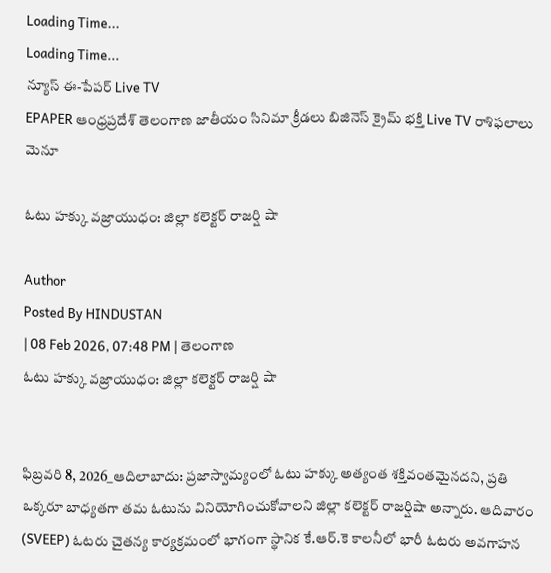Loading Time...
Loading Time...
న్యూస్ ఈ-పేపర్ Live TV
EPAPER ఆంధ్రప్రదేశ్ తెలంగాణ జాతీయం సినిమా క్రీడలు బిజినెస్ క్రైమ్ భక్తి Live TV రాశిఫలాలు
మెనూ

ఓటు హక్కు వజ్రాయుధం: జిల్లా కలెక్టర్ రాజర్షి షా

Author
Posted By HINDUSTAN
| 08 Feb 2026, 07:48 PM | తెలంగాణ
ఓటు హక్కు వజ్రాయుధం: జిల్లా కలెక్టర్ రాజర్షి షా


ఫిబ్రవరి 8, 2026_ఆదిలాబాదు: ప్రజాస్వామ్యంలో ఓటు హక్కు అత్యంత శక్తివంతమైనదని, ప్రతి ఒక్కరూ బాధ్యతగా తమ ఓటును వినియోగించుకోవాలని జిల్లా కలెక్టర్ రాజర్షిషా అన్నారు. ఆదివారం (SVEEP) ఓటరు చైతన్య కార్యక్రమంలో భాగంగా స్థానిక కే.ఆర్.కె కాలనీలో భారీ ఓటరు అవగాహన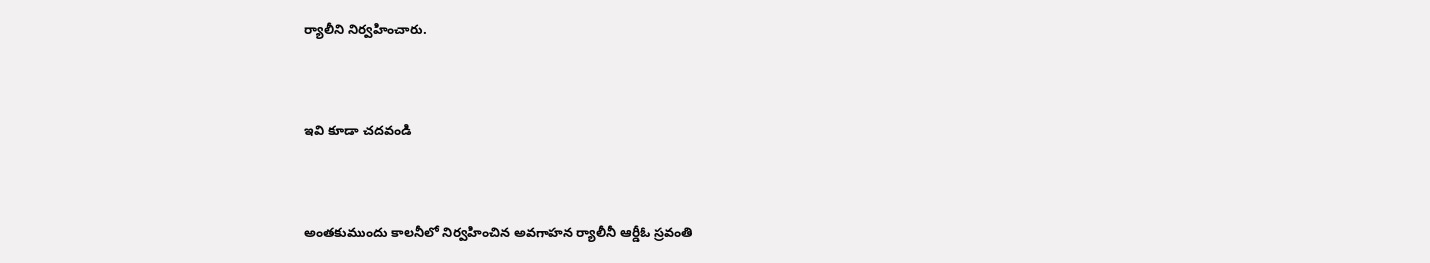ర్యాలీని నిర్వహించారు.




ఇవి కూడా చదవండి




అంతకుముందు కాలనీలో నిర్వహించిన అవగాహన ర్యాలీనీ ఆర్డీఓ స్రవంతి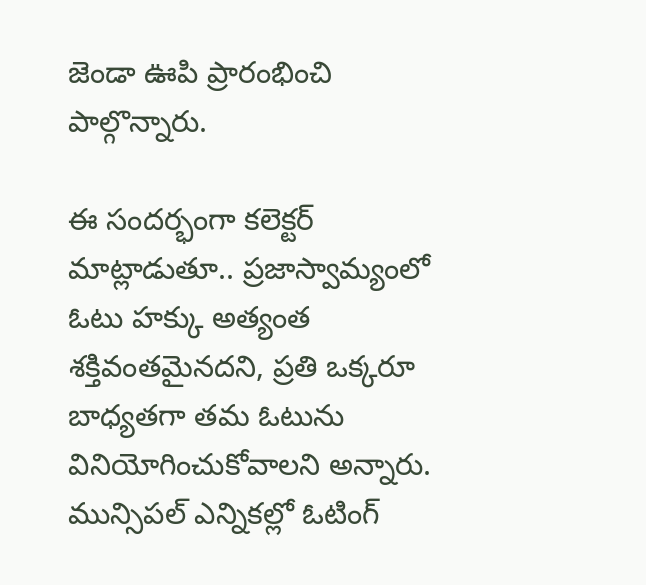జెండా ఊపి ప్రారంభించి పాల్గొన్నారు.

ఈ సందర్భంగా కలెక్టర్  మాట్లాడుతూ.. ప్రజాస్వామ్యంలో ఓటు హక్కు అత్యంత శక్తివంతమైనదని, ప్రతి ఒక్కరూ బాధ్యతగా తమ ఓటును వినియోగించుకోవాలని అన్నారు. మున్సిపల్ ఎన్నికల్లో ఓటింగ్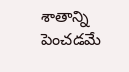శాతాన్ని పెంచడమే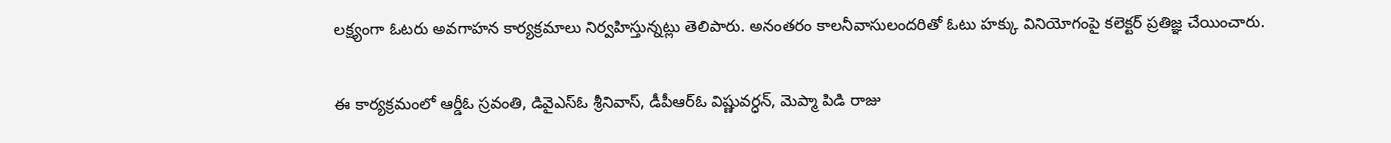లక్ష్యంగా ఓటరు అవగాహన కార్యక్రమాలు నిర్వహిస్తున్నట్లు తెలిపారు. అనంతరం కాలనీవాసులందరితో ఓటు హక్కు వినియోగంపై కలెక్టర్ ప్రతిజ్ఞ చేయించారు.

ఈ కార్యక్రమంలో ఆర్డీఓ స్రవంతి, డివైఎస్ఓ శ్రీనివాస్, డీపీఆర్ఓ విష్ణువర్ధన్, మెప్మా పిడి రాజు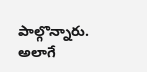పాల్గొన్నారు. అలాగే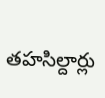తహసిల్దార్లు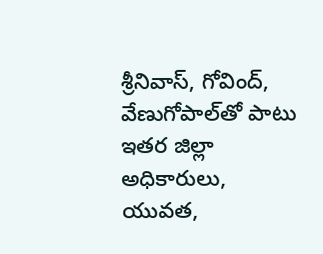శ్రీనివాస్, గోవింద్, వేణుగోపాల్‌తో పాటు ఇతర జిల్లా అధికారులు, యువత,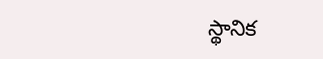స్థానిక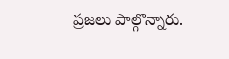ప్రజలు పాల్గొన్నారు.